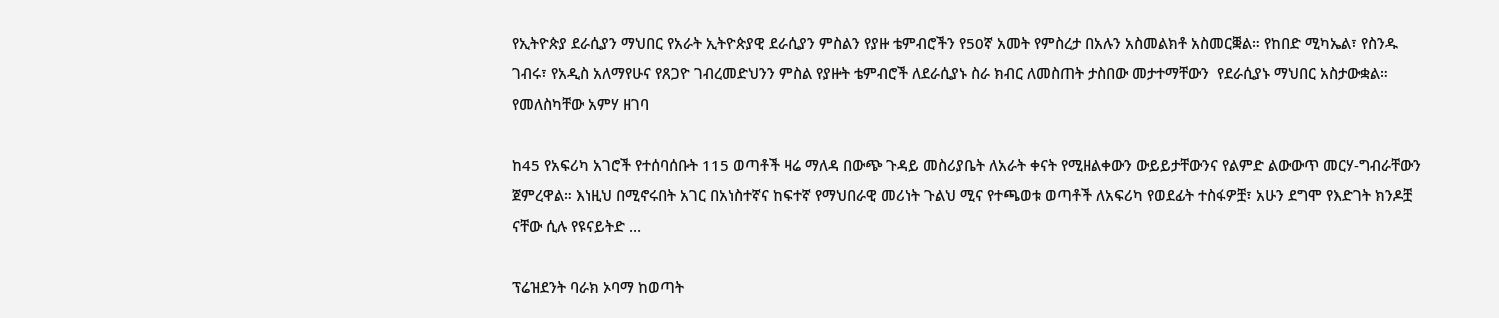የኢትዮጵያ ደራሲያን ማህበር የአራት ኢትዮጵያዊ ደራሲያን ምስልን የያዙ ቴምብሮችን የ50ኛ አመት የምስረታ በአሉን አስመልክቶ አስመርቛል። የከበድ ሚካኤል፣ የስንዱ ገብሩ፣ የአዲስ አለማየሁና የጸጋዮ ገብረመድህንን ምስል የያዙት ቴምብሮች ለደራሲያኑ ስራ ክብር ለመስጠት ታስበው መታተማቸውን  የደራሲያኑ ማህበር አስታውቋል። የመለስካቸው አምሃ ዘገባ

ከ45 የአፍሪካ አገሮች የተሰባሰቡት 115 ወጣቶች ዛሬ ማለዳ በውጭ ጉዳይ መስሪያቤት ለአራት ቀናት የሚዘልቀውን ውይይታቸውንና የልምድ ልውውጥ መርሃ-ግብራቸውን ጀምረዋል። እነዚህ በሚኖሩበት አገር በአነስተኛና ከፍተኛ የማህበራዊ መሪነት ጉልህ ሚና የተጫወቱ ወጣቶች ለአፍሪካ የወደፊት ተስፋዎቿ፣ አሁን ደግሞ የእድገት ክንዶቿ ናቸው ሲሉ የዩናይትድ …

ፕሬዝደንት ባራክ ኦባማ ከወጣት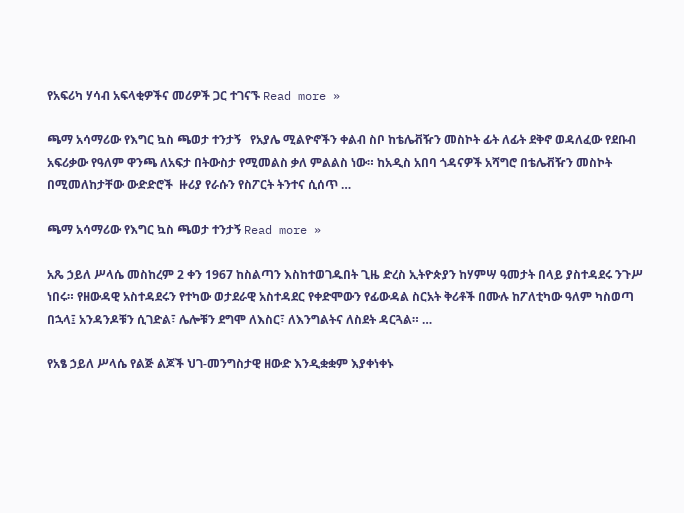የአፍሪካ ሃሳብ አፍላቂዎችና መሪዎች ጋር ተገናኙ Read more »

ጫማ አሳማሪው የእግር ኳስ ጫወታ ተንታኝ   የአያሌ ሚልዮኖችን ቀልብ ስቦ ከቴሌቭዥን መስኮት ፊት ለፊት ደቅኖ ወዳለፈው የደቡብ አፍሪቃው የዓለም ዋንጫ ለአፍታ በትውስታ የሚመልስ ቃለ ምልልስ ነው። ከአዲስ አበባ ጎዳናዎች አሻግሮ በቴሌቭዥን መስኮት በሚመለከታቸው ውድድሮች  ዙሪያ የራሱን የስፖርት ትንተና ሲሰጥ …

ጫማ አሳማሪው የእግር ኳስ ጫወታ ተንታኝ Read more »

አጼ ኃይለ ሥላሴ መስከረም 2 ቀን 1967 ከስልጣን እስከተወገዱበት ጊዜ ድረስ ኢትዮጵያን ከሃምሣ ዓመታት በላይ ያስተዳደሩ ንጉሥ ነበሩ። የዘውዳዊ አስተዳደሩን የተካው ወታደራዊ አስተዳደር የቀድሞውን የፊውዳል ስርአት ቅሪቶች በሙሉ ከፖለቲካው ዓለም ካስወጣ በኋላ፤ አንዳንዶቹን ሲገድል፣ ሌሎቹን ደግሞ ለእስር፣ ለእንግልትና ለስደት ዳርጓል። …

የአፄ ኃይለ ሥላሴ የልጅ ልጆች ህገ-መንግስታዊ ዘውድ እንዲቋቋም እያቀነቀኑ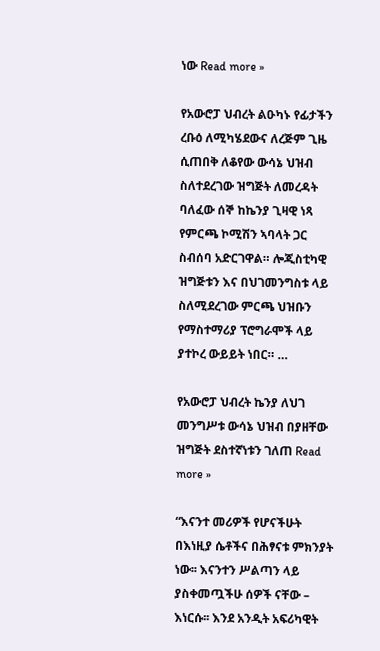ነው Read more »

የአውሮፓ ህብረት ልዑካኑ የፊታችን ረቡዕ ለሚካሄደውና ለረጅም ጊዜ ሲጠበቅ ለቆየው ውሳኔ ህዝብ ስለተደረገው ዝግጅት ለመረዳት ባለፈው ሰኞ ከኬንያ ጊዛዊ ነጻ የምርጫ ኮሚሽን ኣባላት ጋር ስብሰባ አድርገዋል። ሎጂስቲካዊ ዝግጅቱን እና በህገመንግስቱ ላይ ስለሚደረገው ምርጫ ህዝቡን የማስተማሪያ ፕሮግራሞች ላይ ያተኮረ ውይይት ነበር። …

የአውሮፓ ህብረት ኬንያ ለህገ መንግሥቱ ውሳኔ ህዝብ በያዘቸው ዝግጅት ደስተኛነቱን ገለጠ Read more »

“እናንተ መሪዎች የሆናችሁት በእነዚያ ሴቶችና በሕፃናቱ ምክንያት ነው፡፡ እናንተን ሥልጣን ላይ ያስቀመጧችሁ ሰዎች ናቸው – እነርሱ፡፡ እንደ አንዲት አፍሪካዊት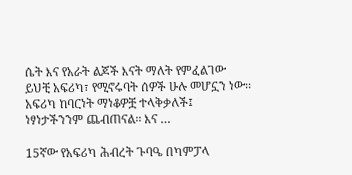ሴት እና የአራት ልጆች እናት ማለት የምፈልገው ይህቺ አፍሪካ፣ የሚኖሩባት ሰዎች ሁሉ መሆኗን ነው፡፡ አፍሪካ ከባርነት ማነቆዎቿ ተላቅቃለች፤ ነፃነታችንንም ጨብጠናል፡፡ እና …

15ኛው የአፍሪካ ሕብረት ጉባዔ በካምፓላ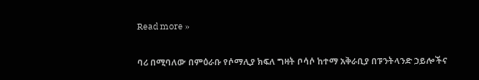Read more »

ባሪ በሚባለው በምዕራቡ የሶማሊያ ክፍለ ግዛት ቦሳሶ ከተማ አቅራቢያ በፑንትላንድ ኃይሎችና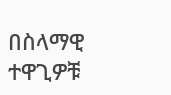በስላማዊ ተዋጊዎቹ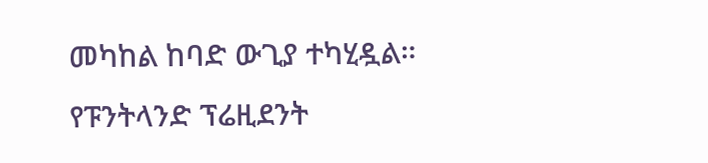መካከል ከባድ ውጊያ ተካሂዷል። የፑንትላንድ ፕሬዚደንት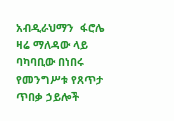አብዲራህማን  ፋሮሌ ዛሬ ማለዳው ላይ ባካባቢው በነበሩ የመንግሥቱ የጸጥታ ጥበቃ ኃይሎች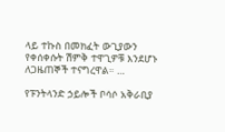ላይ ተኩስ በመክፈት ውጊያውን የቀሰቀሱት ሽምቅ ተዋጊዎቹ እንደሆኑ ለጋዜጠኞች ተናግረዋል። …

የፑንትላንድ ኃይሎች ቦሳሶ አቅራቢያ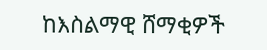ከእስልማዊ ሸማቂዎች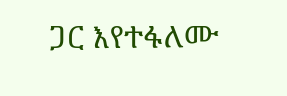ጋር እየተፋለሙ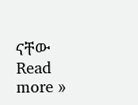ናቸው Read more »